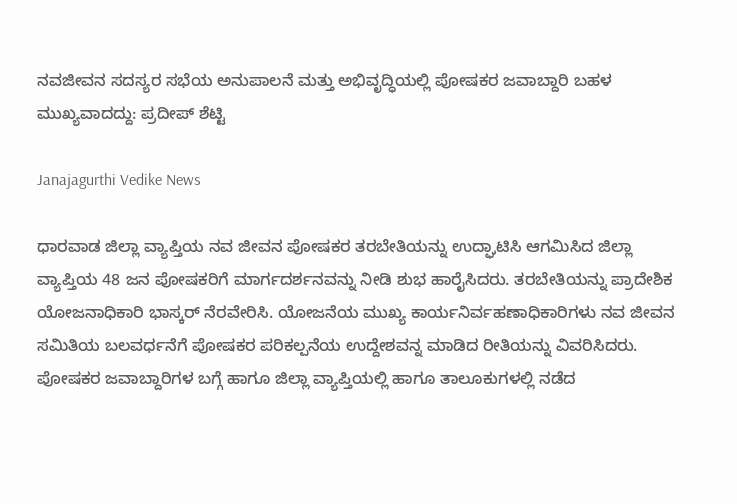ನವಜೀವನ ಸದಸ್ಯರ ಸಭೆಯ ಅನುಪಾಲನೆ ಮತ್ತು ಅಭಿವೃದ್ಧಿಯಲ್ಲಿ ಪೋಷಕರ ಜವಾಬ್ದಾರಿ ಬಹಳ ಮುಖ್ಯವಾದದ್ದು: ಪ್ರದೀಪ್ ಶೆಟ್ಟಿ

Janajagurthi Vedike News

ಧಾರವಾಡ ಜಿಲ್ಲಾ ವ್ಯಾಪ್ತಿಯ ನವ ಜೀವನ ಪೋಷಕರ ತರಬೇತಿಯನ್ನು ಉದ್ಘಾಟಿಸಿ ಆಗಮಿಸಿದ ಜಿಲ್ಲಾ ವ್ಯಾಪ್ತಿಯ 48 ಜನ ಪೋಷಕರಿಗೆ ಮಾರ್ಗದರ್ಶನವನ್ನು ನೀಡಿ ಶುಭ ಹಾರೈಸಿದರು. ತರಬೇತಿಯನ್ನು ಪ್ರಾದೇಶಿಕ ಯೋಜನಾಧಿಕಾರಿ ಭಾಸ್ಕರ್ ನೆರವೇರಿಸಿ. ಯೋಜನೆಯ ಮುಖ್ಯ ಕಾರ್ಯನಿರ್ವಹಣಾಧಿಕಾರಿಗಳು ನವ ಜೀವನ ಸಮಿತಿಯ ಬಲವರ್ಧನೆಗೆ ಪೋಷಕರ ಪರಿಕಲ್ಪನೆಯ ಉದ್ದೇಶವನ್ನ ಮಾಡಿದ ರೀತಿಯನ್ನು ವಿವರಿಸಿದರು. ಪೋಷಕರ ಜವಾಬ್ದಾರಿಗಳ ಬಗ್ಗೆ ಹಾಗೂ ಜಿಲ್ಲಾ ವ್ಯಾಪ್ತಿಯಲ್ಲಿ ಹಾಗೂ ತಾಲೂಕುಗಳಲ್ಲಿ ನಡೆದ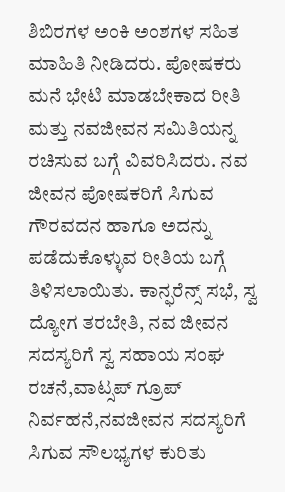ಶಿಬಿರಗಳ ಅಂಕಿ ಅಂಶಗಳ ಸಹಿತ ಮಾಹಿತಿ ನೀಡಿದರು. ಪೋಷಕರು ಮನೆ ಭೇಟಿ ಮಾಡಬೇಕಾದ ರೀತಿ ಮತ್ತು ನವಜೀವನ ಸಮಿತಿಯನ್ನ ರಚಿಸುವ ಬಗ್ಗೆ ವಿವರಿಸಿದರು. ನವ ಜೀವನ ಪೋಷಕರಿಗೆ ಸಿಗುವ ಗೌರವದನ ಹಾಗೂ ಅದನ್ನು ಪಡೆದುಕೊಳ್ಳುವ ರೀತಿಯ ಬಗ್ಗೆ ತಿಳಿಸಲಾಯಿತು. ಕಾನ್ಫರೆನ್ಸ್ ಸಭೆ, ಸ್ವ ದ್ಯೋಗ ತರಬೇತಿ, ನವ ಜೀವನ ಸದಸ್ಯರಿಗೆ ಸ್ವ ಸಹಾಯ ಸಂಘ ರಚನೆ,ವಾಟ್ಸಪ್ ಗ್ರೂಪ್ ನಿರ್ವಹನೆ,ನವಜೀವನ ಸದಸ್ಯರಿಗೆ ಸಿಗುವ ಸೌಲಭ್ಯಗಳ ಕುರಿತು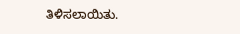ತಿಳಿಸಲಾಯಿತು.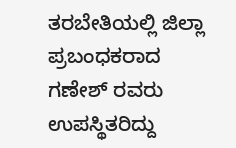ತರಬೇತಿಯಲ್ಲಿ ಜಿಲ್ಲಾ ಪ್ರಬಂಧಕರಾದ ಗಣೇಶ್ ರವರು ಉಪಸ್ಥಿತರಿದ್ದು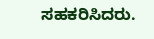ಸಹಕರಿಸಿದರು.